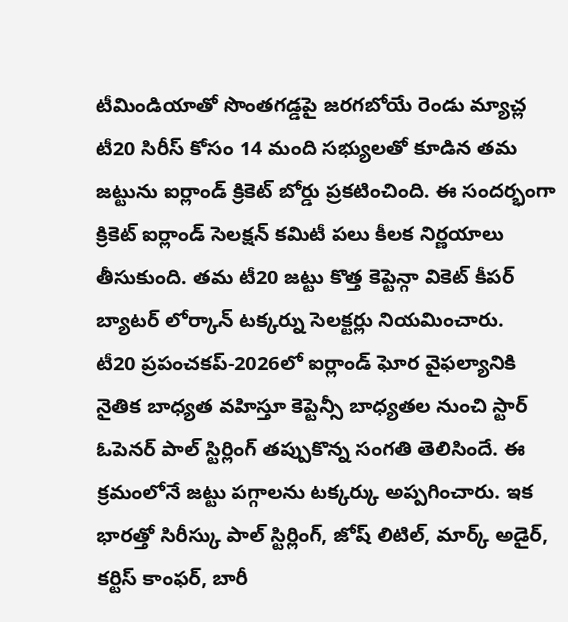టీమిండియాతో సొంతగడ్డపై జరగబోయే రెండు మ్యాచ్ల టీ20 సిరీస్ కోసం 14 మంది సభ్యులతో కూడిన తమ జట్టును ఐర్లాండ్ క్రికెట్ బోర్డు ప్రకటించింది. ఈ సందర్భంగా క్రికెట్ ఐర్లాండ్ సెలక్షన్ కమిటీ పలు కీలక నిర్ణయాలు తీసుకుంది. తమ టీ20 జట్టు కొత్త కెప్టెన్గా వికెట్ కీపర్ బ్యాటర్ లోర్కాన్ టక్కర్ను సెలక్టర్లు నియమించారు.
టీ20 ప్రపంచకప్-2026లో ఐర్లాండ్ ఘోర వైఫల్యానికి నైతిక బాధ్యత వహిస్తూ కెప్టెన్సీ బాధ్యతల నుంచి స్టార్ ఓపెనర్ పాల్ స్టిర్లింగ్ తప్పుకొన్న సంగతి తెలిసిందే. ఈ క్రమంలోనే జట్టు పగ్గాలను టక్కర్కు అప్పగించారు. ఇక భారత్తో సిరీస్కు పాల్ స్టిర్లింగ్, జోష్ లిటిల్, మార్క్ అడైర్, కర్టిస్ కాంఫర్, బారీ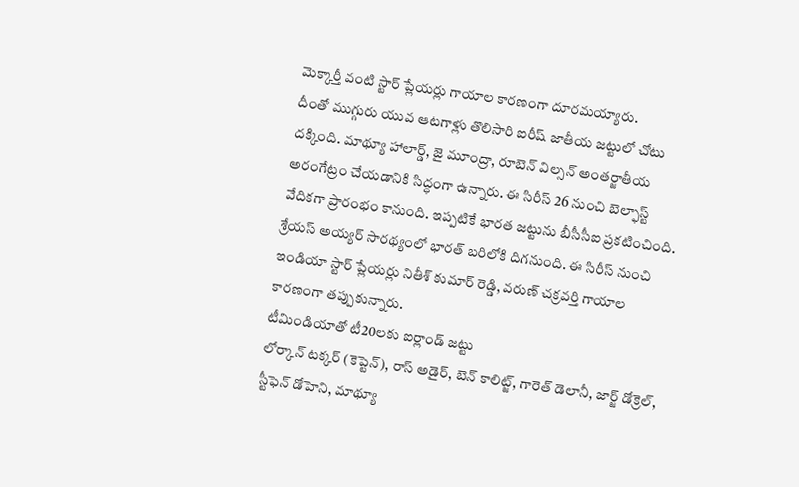మెక్కార్తీ వంటి స్టార్ ప్లేయర్లు గాయాల కారణంగా దూరమయ్యారు.
దీంతో ముగ్గురు యువ ఆటగాళ్లు తొలిసారి ఐరీష్ జాతీయ జట్టులో చోటు దక్కింది. మాథ్యూ హాలార్డ్, జై మూంద్రా, రూబెన్ విల్సన్ అంతర్జాతీయ అరంగేట్రం చేయడానికి సిద్ధంగా ఉన్నారు. ఈ సిరీస్ 26 నుంచి బెల్ఫాస్ట్ వేదికగా ప్రారంభం కానుంది. ఇప్పటికే భారత జట్టును బీసీసీఐ ప్రకటించింది. శ్రేయస్ అయ్యర్ సారథ్యంలో భారత్ బరిలోకి దిగనుంది. ఈ సిరీస్ నుంచి ఇండియా స్టార్ ప్లేయర్లు నితీశ్ కుమార్ రెడ్డి, వరుణ్ చక్రవర్తి గాయాల కారణంగా తప్పుకున్నారు.
టీమిండియాతో టీ20లకు ఐర్లాండ్ జట్టు
లోర్కాన్ టక్కర్ (కెప్టెన్), రాస్ అడైర్, బెన్ కాలిట్జ్, గారెత్ డెలానీ, జార్జ్ డోక్రెల్, స్టీఫెన్ డోహెని, మాథ్యూ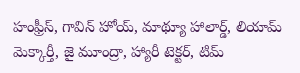హంఫ్రీస్, గావిన్ హోయ్, మాథ్యూ హాలార్డ్, లియామ్ మెక్కార్తీ, జై మూంద్రా, హ్యారీ టెక్టర్, టిమ్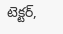టెక్టర్,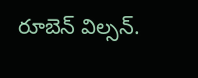రూబెన్ విల్సన్.